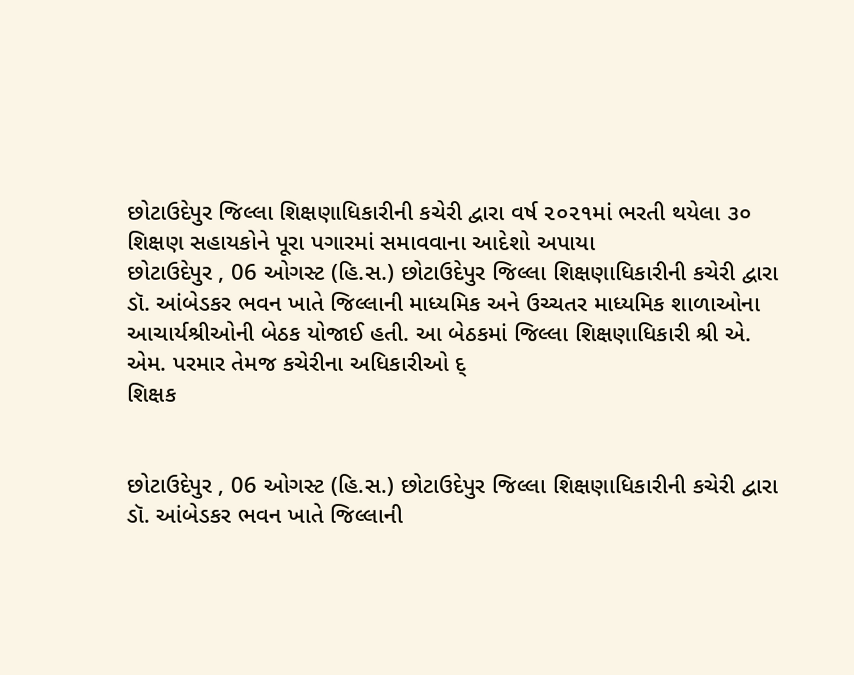છોટાઉદેપુર જિલ્લા શિક્ષણાધિકારીની કચેરી દ્વારા વર્ષ ૨૦૨૧માં ભરતી થયેલા ૩૦ શિક્ષણ સહાયકોને પૂરા પગારમાં સમાવવાના આદેશો અપાયા
છોટાઉદેપુર , 06 ઓગસ્ટ (હિ.સ.) છોટાઉદેપુર જિલ્લા શિક્ષણાધિકારીની કચેરી દ્વારા ડૉ. આંબેડકર ભવન ખાતે જિલ્લાની માધ્યમિક અને ઉચ્ચતર માધ્યમિક શાળાઓના આચાર્યશ્રીઓની બેઠક યોજાઈ હતી. આ બેઠકમાં જિલ્લા શિક્ષણાધિકારી શ્રી એ. એમ. પરમાર તેમજ કચેરીના અધિકારીઓ દ્
શિક્ષક


છોટાઉદેપુર , 06 ઓગસ્ટ (હિ.સ.) છોટાઉદેપુર જિલ્લા શિક્ષણાધિકારીની કચેરી દ્વારા ડૉ. આંબેડકર ભવન ખાતે જિલ્લાની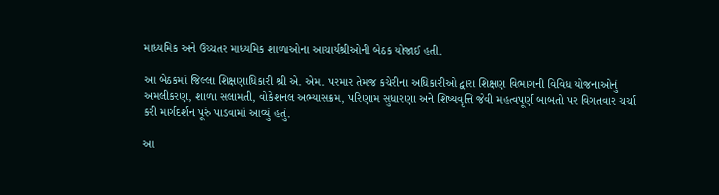માધ્યમિક અને ઉચ્ચતર માધ્યમિક શાળાઓના આચાર્યશ્રીઓની બેઠક યોજાઈ હતી.

આ બેઠકમાં જિલ્લા શિક્ષણાધિકારી શ્રી એ. એમ. પરમાર તેમજ કચેરીના અધિકારીઓ દ્વારા શિક્ષણ વિભાગની વિવિધ યોજનાઓનું અમલીકરણ, શાળા સલામતી, વોકેશનલ અભ્યાસક્રમ, પરિણામ સુધારણા અને શિષ્યવૃત્તિ જેવી મહત્વપૂર્ણ બાબતો પર વિગતવાર ચર્ચા કરી માર્ગદર્શન પૂરું પાડવામાં આવ્યું હતું.

આ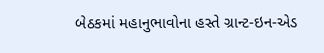બેઠકમાં મહાનુભાવોના હસ્તે ગ્રાન્ટ-ઇન-એડ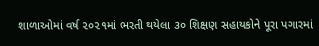શાળાઓમાં વર્ષ ૨૦૨૧માં ભરતી થયેલા ૩૦ શિક્ષણ સહાયકોને પૂરા પગારમાં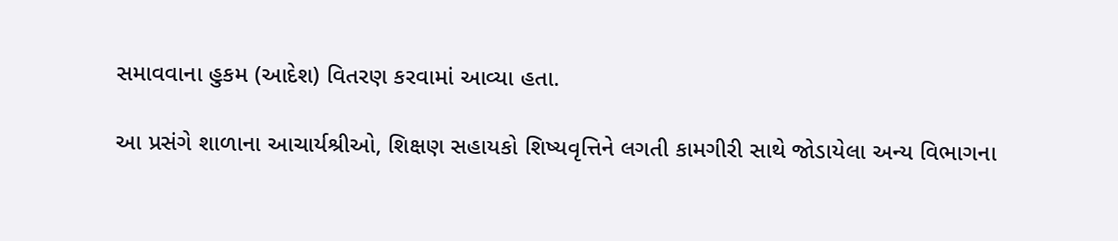સમાવવાના હુકમ (આદેશ) વિતરણ કરવામાં આવ્યા હતા.

આ પ્રસંગે શાળાના આચાર્યશ્રીઓ, શિક્ષણ સહાયકો શિષ્યવૃત્તિને લગતી કામગીરી સાથે જોડાયેલા અન્ય વિભાગના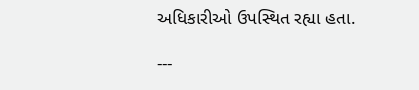અધિકારીઓ ઉપસ્થિત રહ્યા હતા.

---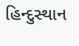હિન્દુસ્થાન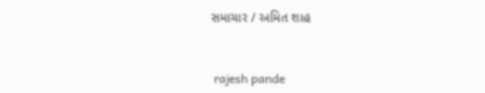સમાચાર / અમિત શાહ


 rajesh pande